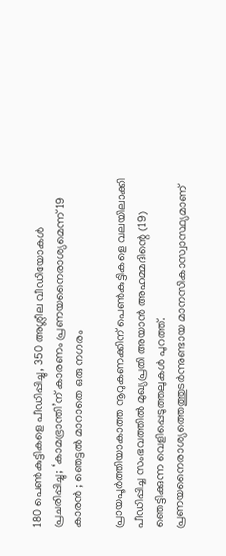180 പെൺകുട്ടികളെ പീഡിപ്പിച്ചു, 350 അശ്ലീല വീഡിയോകൾ പ്രചരിപ്പിച്ചു; ‘കാമഭ്രാന്തി’ന് കാരണം പ്രണയനൈരാശ്യമെന്ന് 19 കാരൻ ; ഞെട്ടൽ മാറാതെ ഒരു നഗരം

പ്രായപൂർത്തിയാകാത്ത നൂറുകണക്കിന് പെൺകുട്ടികളെ വലയിലാക്കി പീഡിപ്പിച്ച സംഭവത്തിൽ മുഖ്യപ്രതി അയാൻ അഹമ്മദിന്റെ (19) ഞെട്ടിക്കുന്ന വെളിപ്പെടുത്തലുകൾ പുറത്ത്. പ്രണയനൈരാശ്യത്തെത്തുടർന്നുണ്ടായ മാനസികാസ്വാസ്ഥ്യമാണ്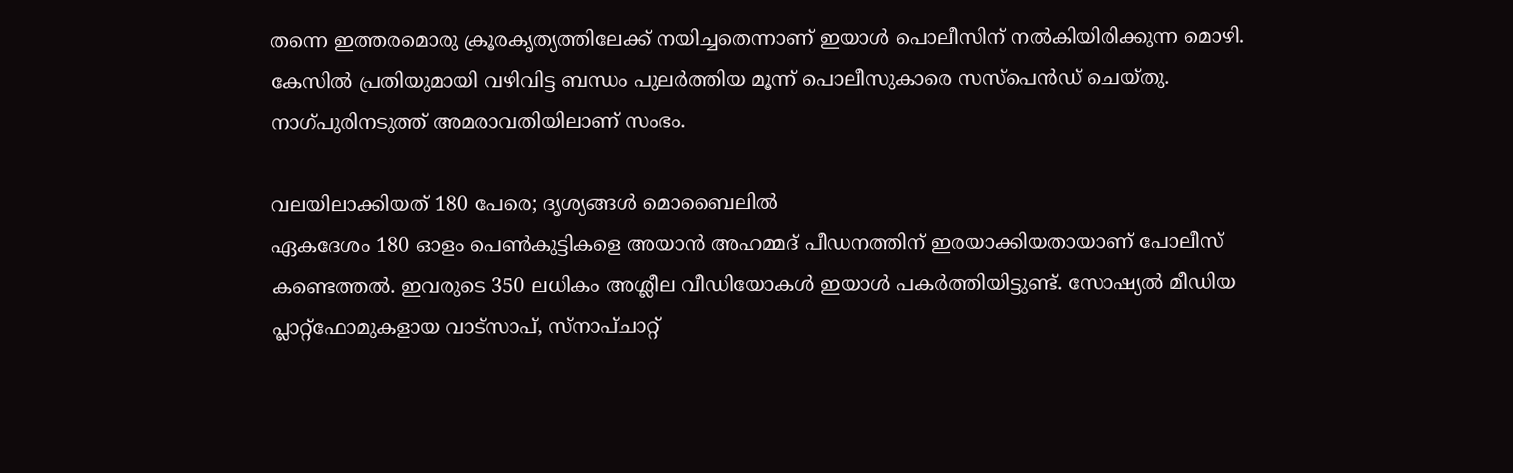തന്നെ ഇത്തരമൊരു ക്രൂരകൃത്യത്തിലേക്ക് നയിച്ചതെന്നാണ് ഇയാൾ പൊലീസിന് നൽകിയിരിക്കുന്ന മൊഴി. കേസിൽ പ്രതിയുമായി വഴിവിട്ട ബന്ധം പുലർത്തിയ മൂന്ന് പൊലീസുകാരെ സസ്പെൻഡ് ചെയ്തു. നാഗ്പുരിനടുത്ത് അമരാവതിയിലാണ് സംഭം.

വലയിലാക്കിയത് 180 പേരെ; ദൃശ്യങ്ങൾ മൊബൈലിൽ
ഏകദേശം 180 ഓളം പെൺകുട്ടികളെ അയാൻ അഹമ്മദ് പീഡനത്തിന് ഇരയാക്കിയതായാണ് പോലീസ് കണ്ടെത്തൽ. ഇവരുടെ 350 ലധികം അശ്ലീല വീഡിയോകൾ ഇയാൾ പകർത്തിയിട്ടുണ്ട്. സോഷ്യൽ മീഡിയ പ്ലാറ്റ്‌ഫോമുകളായ വാട്സാപ്, സ്നാപ്ചാറ്റ്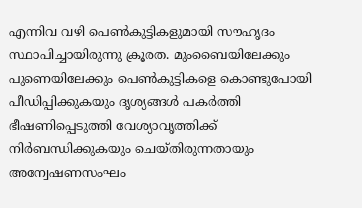എന്നിവ വഴി പെൺകുട്ടികളുമായി സൗഹൃദം സ്ഥാപിച്ചായിരുന്നു ക്രൂരത. മുംബൈയിലേക്കും പുണെയിലേക്കും പെൺകുട്ടികളെ കൊണ്ടുപോയി പീഡിപ്പിക്കുകയും ദൃശ്യങ്ങൾ പകർത്തി ഭീഷണിപ്പെടുത്തി വേശ്യാവൃത്തിക്ക് നിർബന്ധിക്കുകയും ചെയ്തിരുന്നതായും അന്വേഷണസംഘം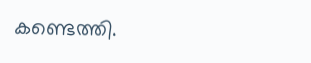കണ്ടെത്തി.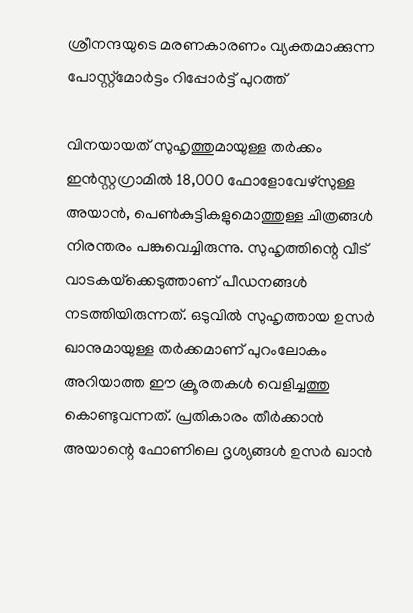ശ്രീനന്ദയുടെ മരണകാരണം വ്യക്തമാക്കുന്ന പോസ്റ്റ്‌മോര്‍ട്ടം റിപ്പോർട്ട് പുറത്ത്

വിനയായത് സുഹൃത്തുമായുള്ള തർക്കം
ഇൻസ്റ്റഗ്രാമിൽ 18,000 ഫോളോവേഴ്‌സുള്ള അയാൻ, പെൺകുട്ടികളുമൊത്തുള്ള ചിത്രങ്ങൾ നിരന്തരം പങ്കുവെച്ചിരുന്നു. സുഹൃത്തിന്റെ വീട് വാടകയ്‌ക്കെടുത്താണ് പീഡനങ്ങൾ നടത്തിയിരുന്നത്. ഒടുവിൽ സുഹൃത്തായ ഉസർ ഖാനുമായുള്ള തർക്കമാണ് പുറംലോകം അറിയാത്ത ഈ ക്രൂരതകൾ വെളിച്ചത്തു കൊണ്ടുവന്നത്. പ്രതികാരം തീർക്കാൻ അയാന്റെ ഫോണിലെ ദൃശ്യങ്ങൾ ഉസർ ഖാൻ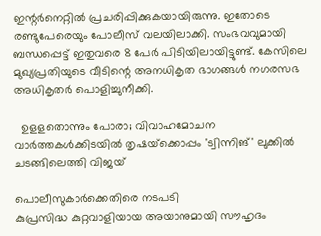ഇന്റർനെറ്റിൽ പ്രചരിപ്പിക്കുകയായിരുന്നു. ഇതോടെ രണ്ടുപേരെയും പോലീസ് വലയിലാക്കി. സംഭവവുമായി ബന്ധപ്പെട്ട് ഇതുവരെ 8 പേർ പിടിയിലായിട്ടുണ്ട്. കേസിലെ മുഖ്യപ്രതിയുടെ വീടിന്റെ അനധികൃത ഭാഗങ്ങൾ നഗരസഭ അധികൃതർ പൊളിച്ചുനീക്കി.

  ഉളളതൊന്നും പോരാ; വിവാഹമോചന വാർത്തകൾക്കിടയിൽ തൃഷയ്‌ക്കൊപ്പം 'ട്വിന്നിങ്' ലുക്കിൽ ചടങ്ങിലെത്തി വിജയ്

പൊലീസുകാർക്കെതിരെ നടപടി
കുപ്രസിദ്ധ കുറ്റവാളിയായ അയാനുമായി സൗഹൃദം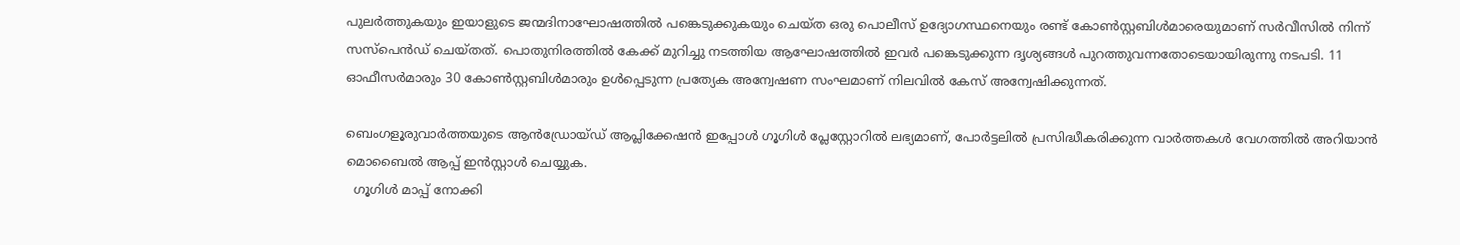പുലർത്തുകയും ഇയാളുടെ ജന്മദിനാഘോഷത്തിൽ പങ്കെടുക്കുകയും ചെയ്ത ഒരു പൊലീസ് ഉദ്യോഗസ്ഥനെയും രണ്ട് കോൺസ്റ്റബിൾമാരെയുമാണ് സർവീസിൽ നിന്ന് സസ്പെൻഡ് ചെയ്തത്. പൊതുനിരത്തിൽ കേക്ക് മുറിച്ചു നടത്തിയ ആഘോഷത്തിൽ ഇവർ പങ്കെടുക്കുന്ന ദൃശ്യങ്ങൾ പുറത്തുവന്നതോടെയായിരുന്നു നടപടി. 11 ഓഫീസർമാരും 30 കോൺസ്റ്റബിൾമാരും ഉൾപ്പെടുന്ന പ്രത്യേക അന്വേഷണ സംഘമാണ് നിലവിൽ കേസ് അന്വേഷിക്കുന്നത്.

ബെംഗളൂരുവാർത്തയുടെ ആൻഡ്രോയ്ഡ് ആപ്ലിക്കേഷൻ ഇപ്പോൾ ഗൂഗിൾ പ്ലേസ്റ്റോറിൽ ലഭ്യമാണ്, പോർട്ടലിൽ പ്രസിദ്ധീകരിക്കുന്ന വാർത്തകൾ വേഗത്തിൽ അറിയാൻ മൊബൈൽ ആപ്പ് ഇൻസ്റ്റാൾ ചെയ്യുക.
  ഗൂഗിൾ മാപ്പ് നോക്കി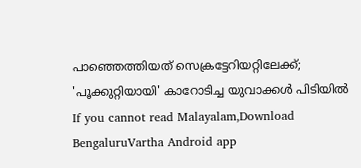പാഞ്ഞെത്തിയത് സെക്രട്ടേറിയറ്റിലേക്ക്; 'പൂക്കുറ്റിയായി' കാറോടിച്ച യുവാക്കൾ പിടിയിൽ
If you cannot read Malayalam,Download BengaluruVartha Android app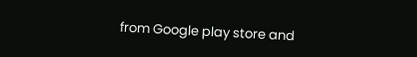from Google play store and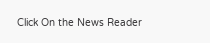Click On the News Reader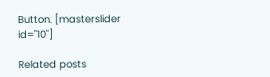Button. [masterslider id="10"]

Related posts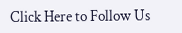Click Here to Follow Us